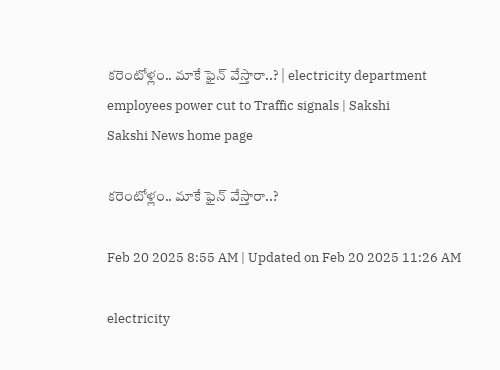కరెంటోళ్లం.. మాకే ఫైన్‌ వేస్తారా..? | electricity department employees power cut to Traffic signals | Sakshi
Sakshi News home page

కరెంటోళ్లం.. మాకే ఫైన్‌ వేస్తారా..?

Feb 20 2025 8:55 AM | Updated on Feb 20 2025 11:26 AM

electricity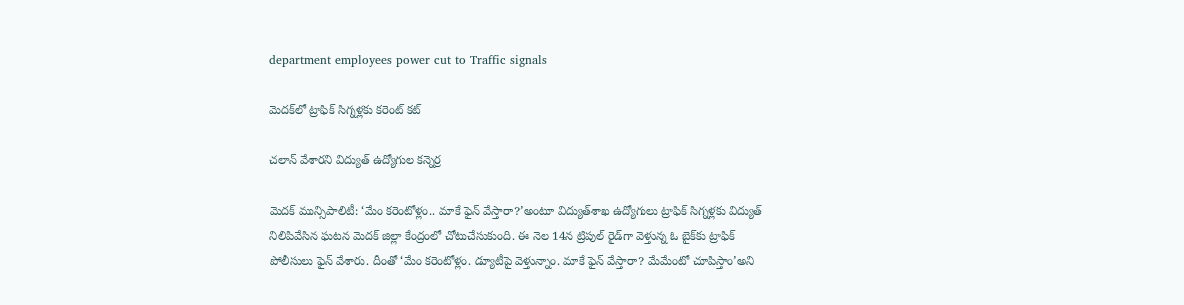department employees power cut to Traffic signals

మెదక్‌లో ట్రాఫిక్‌ సిగ్నళ్లకు కరెంట్‌ కట్‌

చలాన్‌ వేశారని విద్యుత్‌ ఉద్యోగుల కన్నెర్ర

మెదక్‌ మున్సిపాలిటీ: ‘మేం కరెంటోళ్లం.. మాకే ఫైన్‌ వేస్తారా?’అంటూ విద్యుత్‌శాఖ ఉద్యోగులు ట్రాఫిక్‌ సిగ్నళ్లకు విద్యుత్‌ నిలిపివేసిన ఘటన మెదక్‌ జిల్లా కేంద్రంలో చోటుచేసుకుంది. ఈ నెల 14న ట్రిపుల్‌ రైడ్‌గా వెళ్తున్న ఓ బైక్‌కు ట్రాఫిక్‌ పోలీసులు ఫైన్‌ వేశారు. దీంతో ‘మేం కరెంటోళ్లం. డ్యూటీపై వెళ్తున్నాం. మాకే ఫైన్‌ వేస్తారా? మేమేంటో చూపిస్తాం’అని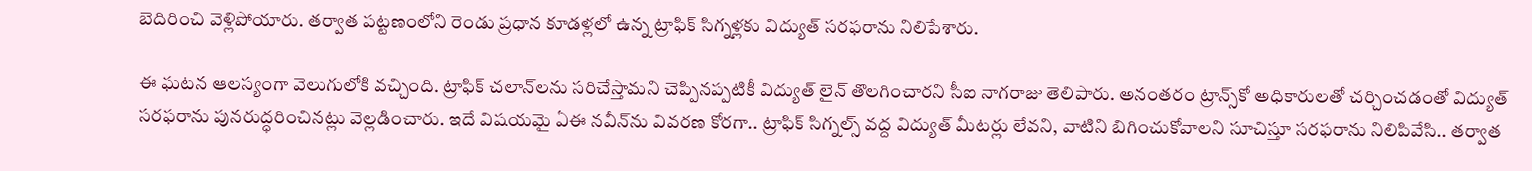బెదిరించి వెళ్లిపోయారు. తర్వాత పట్టణంలోని రెండు ప్రధాన కూడళ్లలో ఉన్న ట్రాఫిక్‌ సిగ్నళ్లకు విద్యుత్‌ సరఫరాను నిలిపేశారు.

ఈ ఘటన ఆలస్యంగా వెలుగులోకి వచ్చింది. ట్రాఫిక్‌ చలాన్‌లను సరిచేస్తామని చెప్పినప్పటికీ విద్యుత్‌ లైన్‌ తొలగించారని సీఐ నాగరాజు తెలిపారు. అనంతరం ట్రాన్స్‌కో అధికారులతో చర్చించడంతో విద్యుత్‌ సరఫరాను పునరుద్ధరించినట్లు వెల్లడించారు. ఇదే విషయమై ఏఈ నవీన్‌ను వివరణ కోరగా.. ట్రాఫిక్‌ సిగ్నల్స్‌ వద్ద విద్యుత్‌ మీటర్లు లేవని, వాటిని బిగించుకోవాలని సూచిస్తూ సరఫరాను నిలిపివేసి.. తర్వాత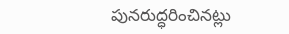పునరుద్ధరించినట్లు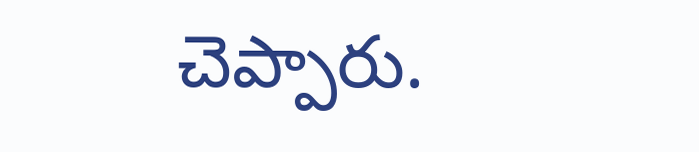చెప్పారు.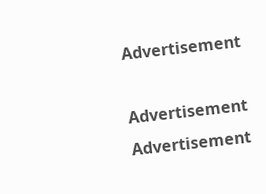Advertisement

Advertisement
Advertisement